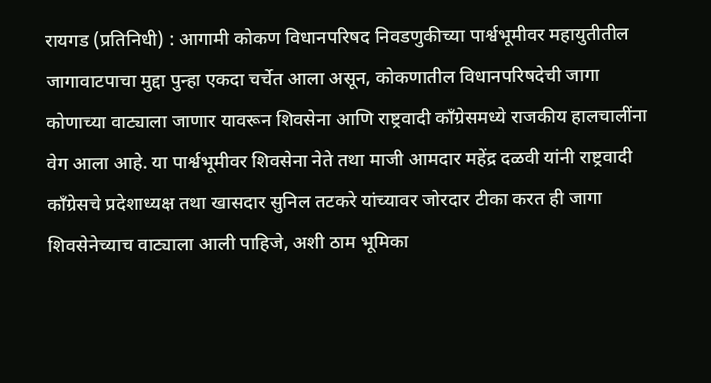रायगड (प्रतिनिधी) : आगामी कोकण विधानपरिषद निवडणुकीच्या पार्श्वभूमीवर महायुतीतील जागावाटपाचा मुद्दा पुन्हा एकदा चर्चेत आला असून, कोकणातील विधानपरिषदेची जागा कोणाच्या वाट्याला जाणार यावरून शिवसेना आणि राष्ट्रवादी काँग्रेसमध्ये राजकीय हालचालींना वेग आला आहे. या पार्श्वभूमीवर शिवसेना नेते तथा माजी आमदार महेंद्र दळवी यांनी राष्ट्रवादी काँग्रेसचे प्रदेशाध्यक्ष तथा खासदार सुनिल तटकरे यांच्यावर जोरदार टीका करत ही जागा शिवसेनेच्याच वाट्याला आली पाहिजे, अशी ठाम भूमिका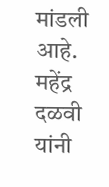मांडली आहे.
महेंद्र दळवी यांनी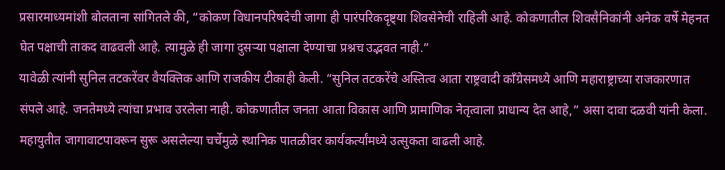प्रसारमाध्यमांशी बोलताना सांगितले की, “कोकण विधानपरिषदेची जागा ही पारंपरिकदृष्ट्या शिवसेनेची राहिली आहे. कोकणातील शिवसैनिकांनी अनेक वर्षे मेहनत घेत पक्षाची ताकद वाढवली आहे. त्यामुळे ही जागा दुसऱ्या पक्षाला देण्याचा प्रश्नच उद्भवत नाही.”
यावेळी त्यांनी सुनिल तटकरेंवर वैयक्तिक आणि राजकीय टीकाही केली. “सुनिल तटकरेंचे अस्तित्व आता राष्ट्रवादी काँग्रेसमध्ये आणि महाराष्ट्राच्या राजकारणात संपले आहे. जनतेमध्ये त्यांचा प्रभाव उरलेला नाही. कोकणातील जनता आता विकास आणि प्रामाणिक नेतृत्वाला प्राधान्य देत आहे,” असा दावा दळवी यांनी केला.
महायुतीत जागावाटपावरून सुरू असलेल्या चर्चेमुळे स्थानिक पातळीवर कार्यकर्त्यांमध्ये उत्सुकता वाढली आहे.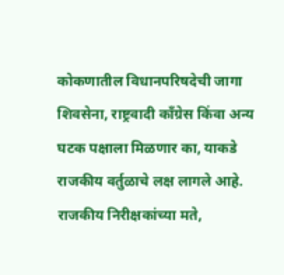कोकणातील विधानपरिषदेची जागा शिवसेना, राष्ट्रवादी काँग्रेस किंवा अन्य घटक पक्षाला मिळणार का, याकडे राजकीय वर्तुळाचे लक्ष लागले आहे.
राजकीय निरीक्षकांच्या मते,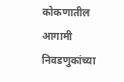कोकणातील आगामी निवडणुकांच्या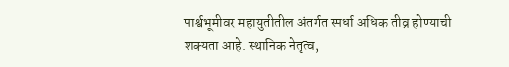पार्श्वभूमीवर महायुतीतील अंतर्गत स्पर्धा अधिक तीव्र होण्याची शक्यता आहे. स्थानिक नेतृत्व,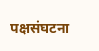पक्षसंघटना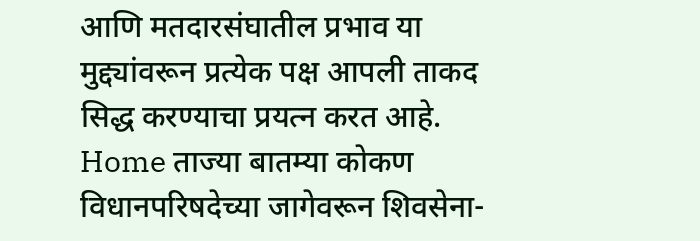आणि मतदारसंघातील प्रभाव या मुद्द्यांवरून प्रत्येक पक्ष आपली ताकद सिद्ध करण्याचा प्रयत्न करत आहे.
Home ताज्या बातम्या कोकण विधानपरिषदेच्या जागेवरून शिवसेना-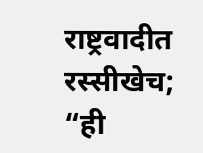राष्ट्रवादीत रस्सीखेच; “ही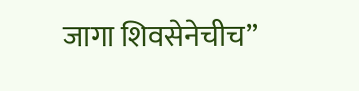जागा शिवसेनेचीच”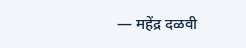— महेंद्र दळवी